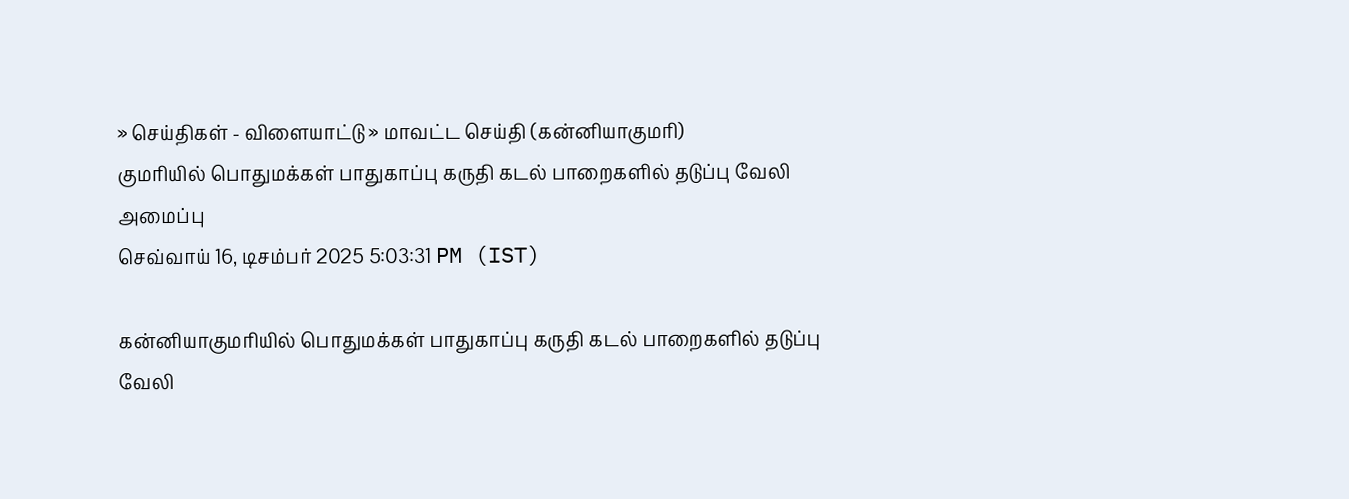» செய்திகள் - விளையாட்டு » மாவட்ட செய்தி (கன்னியாகுமரி)
குமரியில் பொதுமக்கள் பாதுகாப்பு கருதி கடல் பாறைகளில் தடுப்பு வேலி அமைப்பு
செவ்வாய் 16, டிசம்பர் 2025 5:03:31 PM (IST)

கன்னியாகுமரியில் பொதுமக்கள் பாதுகாப்பு கருதி கடல் பாறைகளில் தடுப்பு வேலி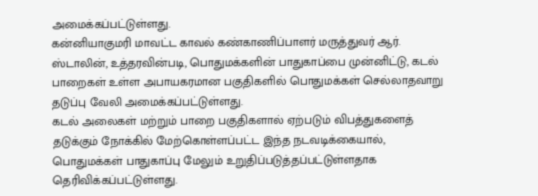அமைக்கப்பட்டுள்ளது.
கன்னியாகுமரி மாவட்ட காவல் கண்காணிப்பாளர் மருத்துவர் ஆர். ஸ்டாலின், உத்தரவின்படி, பொதுமக்களின் பாதுகாப்பை முன்னிட்டு, கடல் பாறைகள் உள்ள அபாயகரமான பகுதிகளில் பொதுமக்கள் செல்லாதவாறு தடுப்பு வேலி அமைக்கப்பட்டுள்ளது.
கடல் அலைகள் மற்றும் பாறை பகுதிகளால் ஏற்படும் விபத்துகளைத் தடுக்கும் நோக்கில் மேற்கொள்ளப்பட்ட இந்த நடவடிக்கையால், பொதுமக்கள் பாதுகாப்பு மேலும் உறுதிப்படுத்தப்பட்டுள்ளதாக தெரிவிக்கப்பட்டுள்ளது.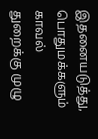இதனையடுத்து, பொதுமக்களும் காவல் துறைக்கு முழு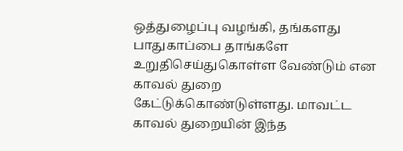ஒத்துழைப்பு வழங்கி, தங்களது பாதுகாப்பை தாங்களே உறுதிசெய்துகொள்ள வேண்டும் என காவல் துறை கேட்டுக்கொண்டுள்ளது. மாவட்ட காவல் துறையின் இந்த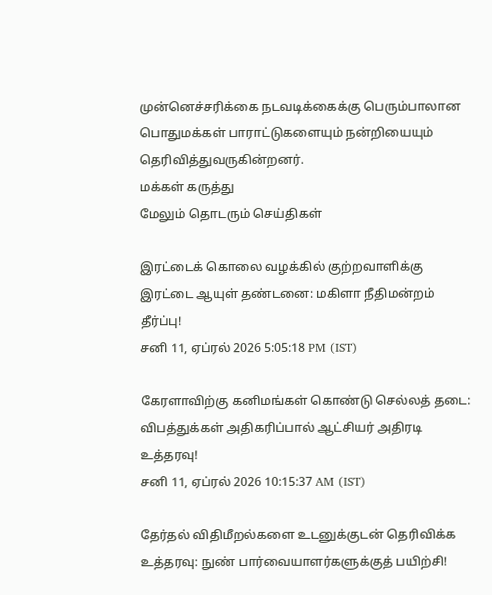முன்னெச்சரிக்கை நடவடிக்கைக்கு பெரும்பாலான பொதுமக்கள் பாராட்டுகளையும் நன்றியையும் தெரிவித்துவருகின்றனர்.
மக்கள் கருத்து
மேலும் தொடரும் செய்திகள்

இரட்டைக் கொலை வழக்கில் குற்றவாளிக்கு இரட்டை ஆயுள் தண்டனை: மகிளா நீதிமன்றம் தீர்ப்பு!
சனி 11, ஏப்ரல் 2026 5:05:18 PM (IST)

கேரளாவிற்கு கனிமங்கள் கொண்டு செல்லத் தடை: விபத்துக்கள் அதிகரிப்பால் ஆட்சியர் அதிரடி உத்தரவு!
சனி 11, ஏப்ரல் 2026 10:15:37 AM (IST)

தேர்தல் விதிமீறல்களை உடனுக்குடன் தெரிவிக்க உத்தரவு: நுண் பார்வையாளர்களுக்குத் பயிற்சி!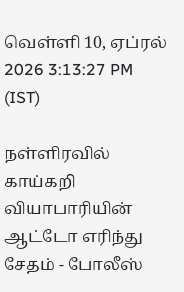வெள்ளி 10, ஏப்ரல் 2026 3:13:27 PM (IST)

நள்ளிரவில் காய்கறி வியாபாரியின் ஆட்டோ எரிந்து சேதம் - போலீஸ்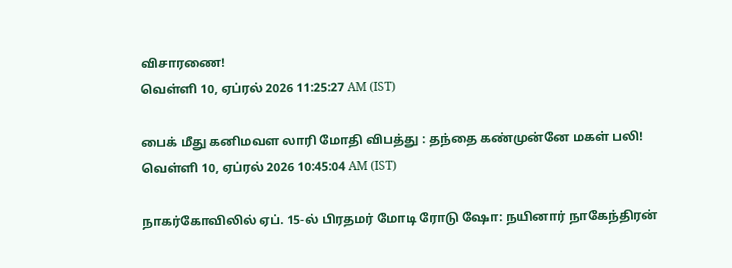விசாரணை!
வெள்ளி 10, ஏப்ரல் 2026 11:25:27 AM (IST)

பைக் மீது கனிமவள லாரி மோதி விபத்து : தந்தை கண்முன்னே மகள் பலி!
வெள்ளி 10, ஏப்ரல் 2026 10:45:04 AM (IST)

நாகர்கோவிலில் ஏப். 15-ல் பிரதமர் மோடி ரோடு ஷோ: நயினார் நாகேந்திரன்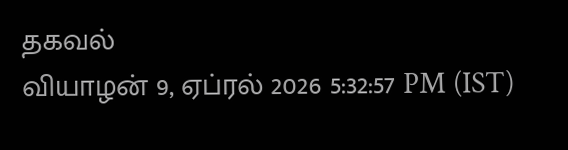தகவல்
வியாழன் 9, ஏப்ரல் 2026 5:32:57 PM (IST)